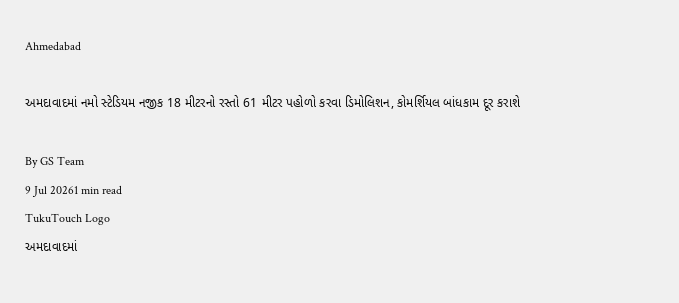Ahmedabad

અમદાવાદમાં નમો સ્ટેડિયમ નજીક 18 મીટરનો રસ્તો 61 મીટર પહોળો કરવા ડિમોલિશન, કોમર્શિયલ બાંધકામ દૂર કરાશે

By GS Team
9 Jul 20261 min read
TukuTouch Logo
અમદાવાદમાં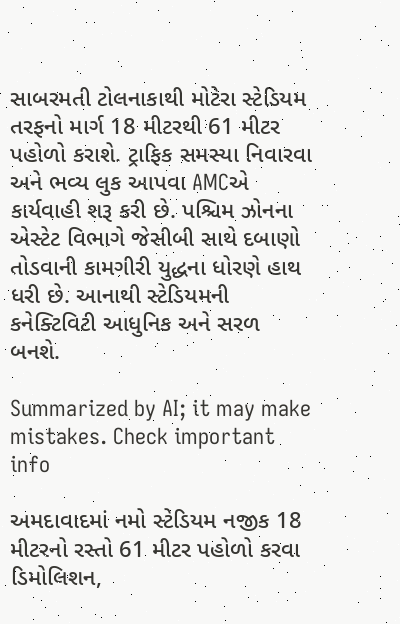સાબરમતી ટોલનાકાથી મોટેરા સ્ટેડિયમ તરફનો માર્ગ 18 મીટરથી 61 મીટર પહોળો કરાશે. ટ્રાફિક સમસ્યા નિવારવા અને ભવ્ય લુક આપવા AMCએ કાર્યવાહી શરૂ કરી છે. પશ્ચિમ ઝોનના એસ્ટેટ વિભાગે જેસીબી સાથે દબાણો તોડવાની કામગીરી યુદ્ધના ધોરણે હાથ ધરી છે. આનાથી સ્ટેડિયમની કનેક્ટિવિટી આધુનિક અને સરળ બનશે.

Summarized by AI; it may make mistakes. Check important info

અમદાવાદમાં નમો સ્ટેડિયમ નજીક 18 મીટરનો રસ્તો 61 મીટર પહોળો કરવા ડિમોલિશન,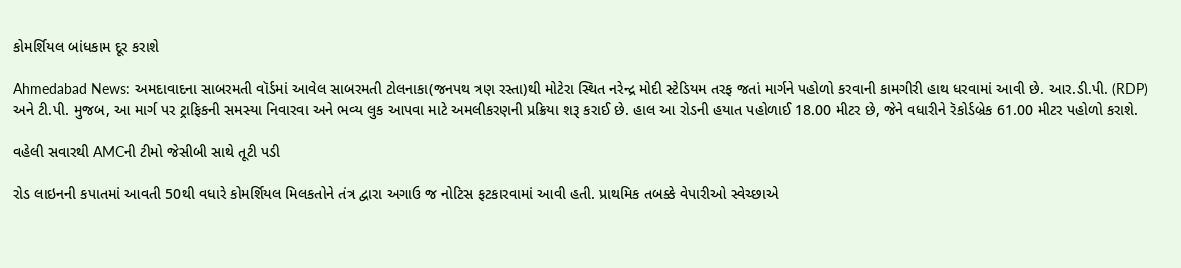કોમર્શિયલ બાંધકામ દૂર કરાશે

Ahmedabad News: અમદાવાદના સાબરમતી વૉર્ડમાં આવેલ સાબરમતી ટોલનાકા(જનપથ ત્રણ રસ્તા)થી મોટેરા સ્થિત નરેન્દ્ર મોદી સ્ટેડિયમ તરફ જતાં માર્ગને પહોળો કરવાની કામગીરી હાથ ધરવામાં આવી છે. આર.ડી.પી. (RDP) અને ટી.પી. મુજબ, આ માર્ગ પર ટ્રાફિકની સમસ્યા નિવારવા અને ભવ્ય લુક આપવા માટે અમલીકરણની પ્રક્રિયા શરૂ કરાઈ છે. હાલ આ રોડની હયાત પહોળાઈ 18.00 મીટર છે, જેને વધારીને રૅકોર્ડબ્રેક 61.00 મીટર પહોળો કરાશે.

વહેલી સવારથી AMCની ટીમો જેસીબી સાથે તૂટી પડી

રોડ લાઇનની કપાતમાં આવતી 50થી વધારે કોમર્શિયલ મિલકતોને તંત્ર દ્વારા અગાઉ જ નોટિસ ફટકારવામાં આવી હતી. પ્રાથમિક તબક્કે વેપારીઓ સ્વેચ્છાએ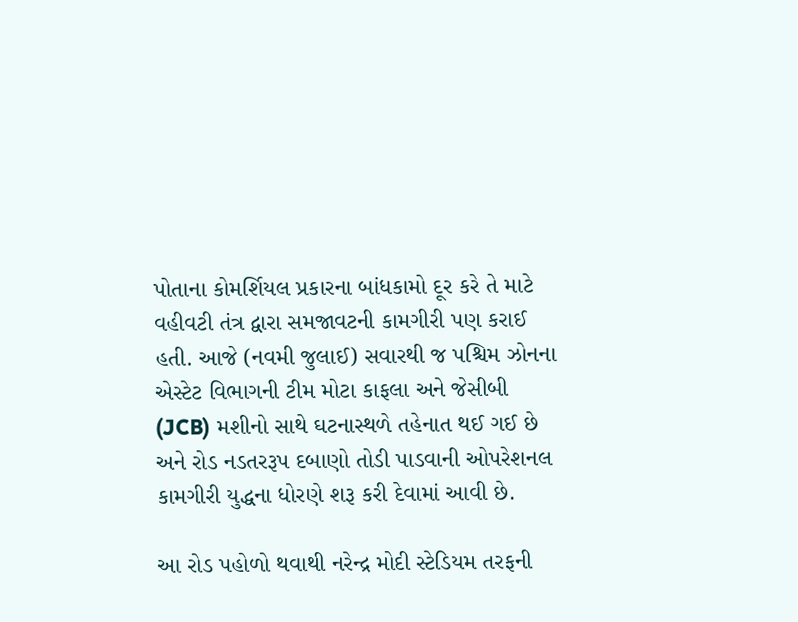પોતાના કોમર્શિયલ પ્રકારના બાંધકામો દૂર કરે તે માટે વહીવટી તંત્ર દ્વારા સમજાવટની કામગીરી પણ કરાઈ હતી. આજે (નવમી જુલાઈ) સવારથી જ પશ્ચિમ ઝોનના એસ્ટેટ વિભાગની ટીમ મોટા કાફલા અને જેસીબી (JCB) મશીનો સાથે ઘટનાસ્થળે તહેનાત થઈ ગઈ છે અને રોડ નડતરરૂપ દબાણો તોડી પાડવાની ઓપરેશનલ કામગીરી યુદ્ધના ધોરણે શરૂ કરી દેવામાં આવી છે.

આ રોડ પહોળો થવાથી નરેન્દ્ર મોદી સ્ટેડિયમ તરફની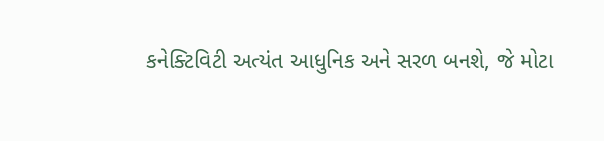કનેક્ટિવિટી અત્યંત આધુનિક અને સરળ બનશે, જે મોટા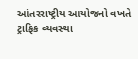આંતરરાષ્ટ્રીય આયોજનો વખતે ટ્રાફિક વ્યવસ્થા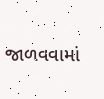જાળવવામાં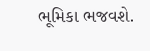ભૂમિકા ભજવશે.